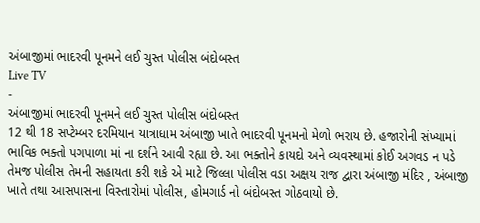અંબાજીમાં ભાદરવી પૂનમને લઈ ચુસ્ત પોલીસ બંદોબસ્ત
Live TV
-
અંબાજીમાં ભાદરવી પૂનમને લઈ ચુસ્ત પોલીસ બંદોબસ્ત
12 થી 18 સપ્ટેમ્બર દરમિયાન યાત્રાધામ અંબાજી ખાતે ભાદરવી પૂનમનો મેળો ભરાય છે. હજારોની સંખ્યામાં ભાવિક ભક્તો પગપાળા માં ના દર્શને આવી રહ્યા છે. આ ભક્તોને કાયદો અને વ્યવસ્થામાં કોઈ અગવડ ન પડે તેમજ પોલીસ તેમની સહાયતા કરી શકે એ માટે જિલ્લા પોલીસ વડા અક્ષય રાજ દ્વારા અંબાજી મંદિર , અંબાજી ખાતે તથા આસપાસના વિસ્તારોમાં પોલીસ, હોમગાર્ડ નો બંદોબસ્ત ગોઠવાયો છે.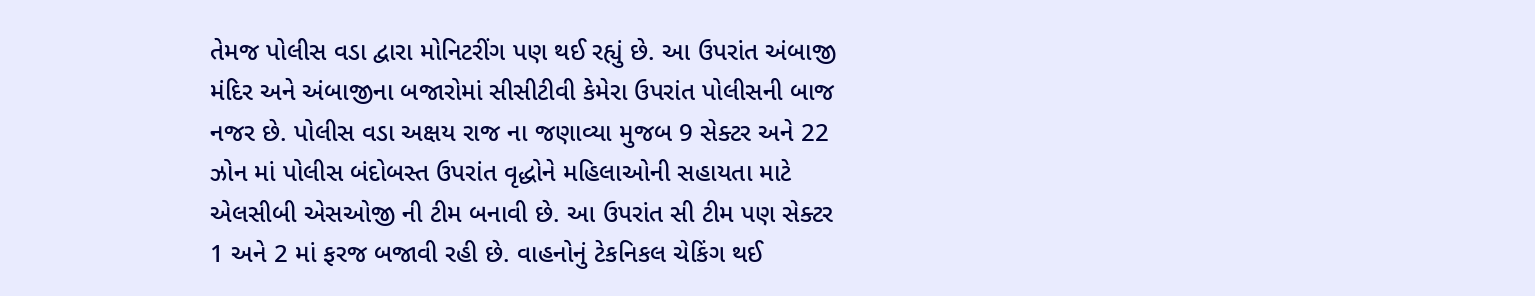તેમજ પોલીસ વડા દ્વારા મોનિટરીંગ પણ થઈ રહ્યું છે. આ ઉપરાંત અંબાજી મંદિર અને અંબાજીના બજારોમાં સીસીટીવી કેમેરા ઉપરાંત પોલીસની બાજ નજર છે. પોલીસ વડા અક્ષય રાજ ના જણાવ્યા મુજબ 9 સેક્ટર અને 22 ઝોન માં પોલીસ બંદોબસ્ત ઉપરાંત વૃદ્ધોને મહિલાઓની સહાયતા માટે એલસીબી એસઓજી ની ટીમ બનાવી છે. આ ઉપરાંત સી ટીમ પણ સેક્ટર 1 અને 2 માં ફરજ બજાવી રહી છે. વાહનોનું ટેકનિકલ ચેકિંગ થઈ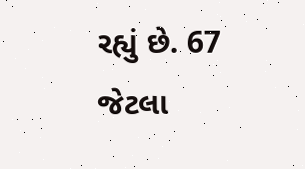રહ્યું છે. 67 જેટલા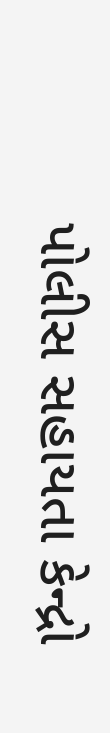પોલીસ સહાયતા કેન્દ્રો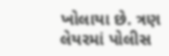ખોલાયા છે. ત્રણ લેયરમાં પોલીસ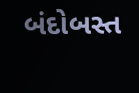બંદોબસ્ત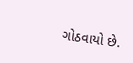ગોઠવાયો છે.